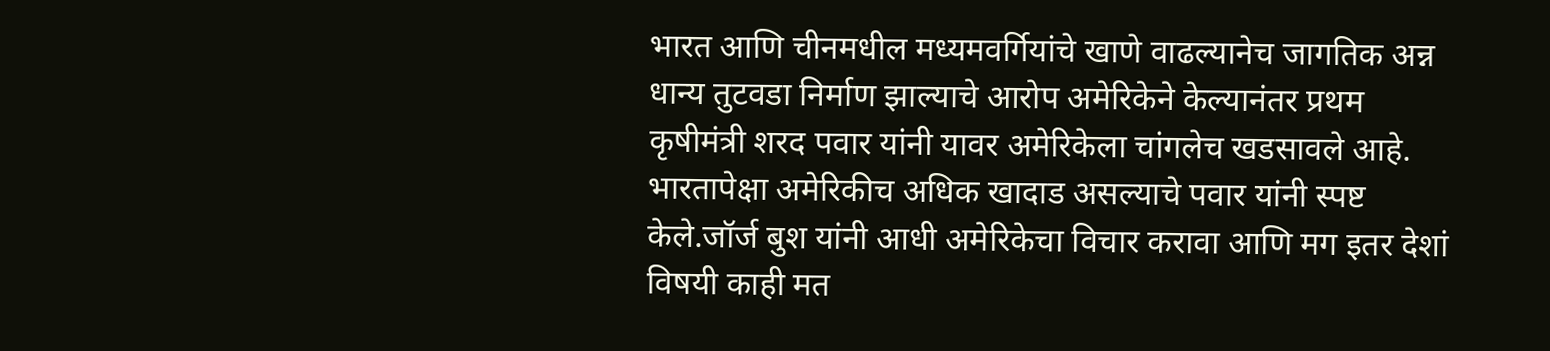भारत आणि चीनमधील मध्यमवर्गियांचे खाणे वाढल्यानेच जागतिक अन्न धान्य तुटवडा निर्माण झाल्याचे आरोप अमेरिकेने केल्यानंतर प्रथम कृषीमंत्री शरद पवार यांनी यावर अमेरिकेला चांगलेच खडसावले आहे.
भारतापेक्षा अमेरिकीच अधिक खादाड असल्याचे पवार यांनी स्पष्ट केले.जॉर्ज बुश यांनी आधी अमेरिकेचा विचार करावा आणि मग इतर देशां विषयी काही मत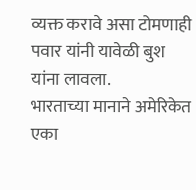व्यक्त करावे असा टोमणाही पवार यांनी यावेळी बुश यांना लावला.
भारताच्या मानाने अमेरिकेत एका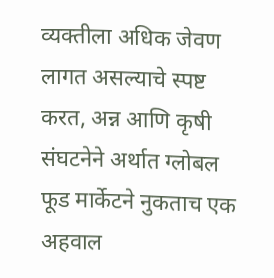व्यक्तीला अधिक जेवण लागत असल्याचे स्पष्ट करत, अन्न आणि कृषी संघटनेने अर्थात ग्लोबल फूड मार्केटने नुकताच एक अहवाल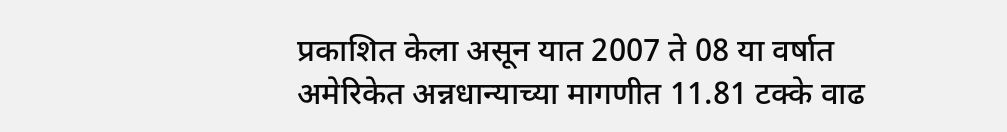प्रकाशित केला असून यात 2007 ते 08 या वर्षात अमेरिकेत अन्नधान्याच्या मागणीत 11.81 टक्के वाढ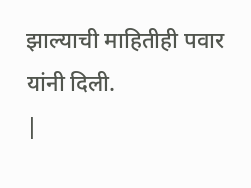झाल्याची माहितीही पवार यांनी दिली.
|